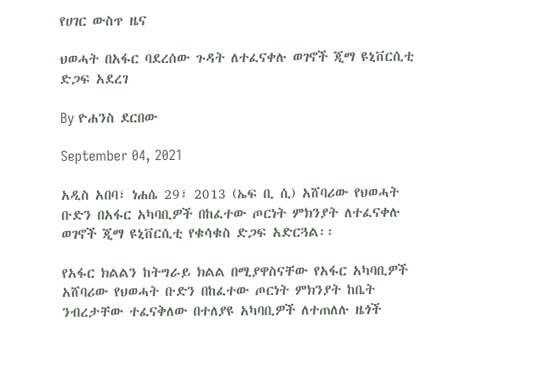የሀገር ውስጥ ዜና

ህወሓት በአፋር ባደረሰው ጉዳት ለተፈናቀሉ ወገኖች ጂማ ዩኒቨርሲቲ ድጋፍ አደረገ

By ዮሐንስ ደርበው

September 04, 2021

አዲስ አበባ፣ ነሐሴ 29፣ 2013 (ኤፍ ቢ ሲ) አሸባሪው የህወሓት ቡድን በአፋር አካባቢዎች በከፈተው ጦርነት ምክንያት ለተፈናቀሉ ወገኖች ጂማ ዩኒቨርሲቲ የቁሳቁስ ድጋፍ አድርጓል፡፡

የአፋር ክልልን ከትግራይ ክልል በሚያዋስናቸው የአፋር አካባቢዎች አሸባሪው የህወሓት ቡድን በከፈተው ጦርነት ምክንያት ከቤት ንብረታቸው ተፈናቅለው በተለያዩ አካባቢዎች ለተጠለሉ ዜጎች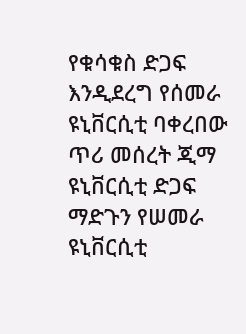የቁሳቁስ ድጋፍ እንዲደረግ የሰመራ ዩኒቨርሲቲ ባቀረበው ጥሪ መሰረት ጂማ ዩኒቨርሲቲ ድጋፍ ማድጉን የሠመራ ዩኒቨርሲቲ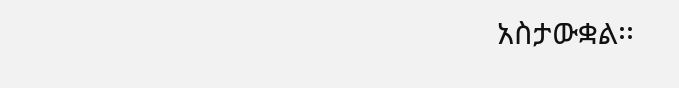አስታውቋል፡፡